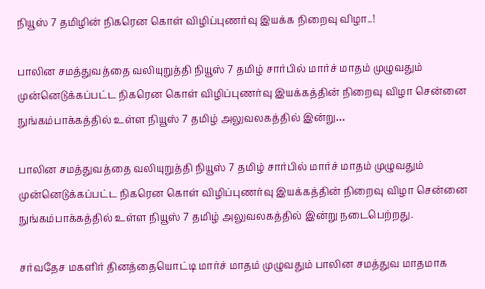நியூஸ் 7 தமிழின் நிகரென கொள் விழிப்புணர்வு இயக்க நிறைவு விழா..!

பாலின சமத்துவத்தை வலியுறுத்தி நியூஸ் 7 தமிழ் சார்பில் மார்ச் மாதம் முழுவதும் முன்னெடுக்கப்பட்ட நிகரென கொள் விழிப்புணர்வு இயக்கத்தின் நிறைவு விழா சென்னை நுங்கம்பாக்கத்தில் உள்ள நியூஸ் 7 தமிழ் அலுவலகத்தில் இன்று…

பாலின சமத்துவத்தை வலியுறுத்தி நியூஸ் 7 தமிழ் சார்பில் மார்ச் மாதம் முழுவதும் முன்னெடுக்கப்பட்ட நிகரென கொள் விழிப்புணர்வு இயக்கத்தின் நிறைவு விழா சென்னை நுங்கம்பாக்கத்தில் உள்ள நியூஸ் 7 தமிழ் அலுவலகத்தில் இன்று நடைபெற்றது.

சர்வதேச மகளிர் தினத்தையொட்டி மார்ச் மாதம் முழுவதும் பாலின சமத்துவ மாதமாக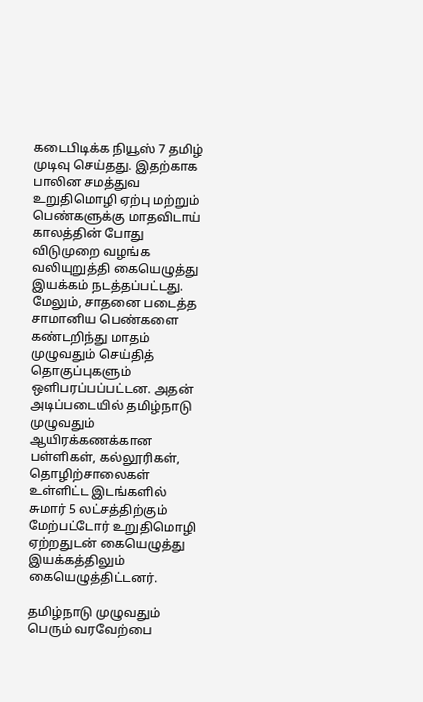கடைபிடிக்க நியூஸ் 7 தமிழ் முடிவு செய்தது. இதற்காக பாலின சமத்துவ உறுதிமொழி ஏற்பு மற்றும் பெண்களுக்கு மாதவிடாய் காலத்தின் போது விடுமுறை வழங்க வலியுறுத்தி கையெழுத்து இயக்கம் நடத்தப்பட்டது. மேலும், சாதனை படைத்த சாமானிய பெண்களை கண்டறிந்து மாதம் முழுவதும் செய்தித் தொகுப்புகளும் ஒளிபரப்பப்பட்டன. அதன் அடிப்படையில் தமிழ்நாடு முழுவதும் ஆயிரக்கணக்கான பள்ளிகள், கல்லூரிகள், தொழிற்சாலைகள் உள்ளிட்ட இடங்களில் சுமார் 5 லட்சத்திற்கும் மேற்பட்டோர் உறுதிமொழி ஏற்றதுடன் கையெழுத்து இயக்கத்திலும் கையெழுத்திட்டனர்.

தமிழ்நாடு முழுவதும் பெரும் வரவேற்பை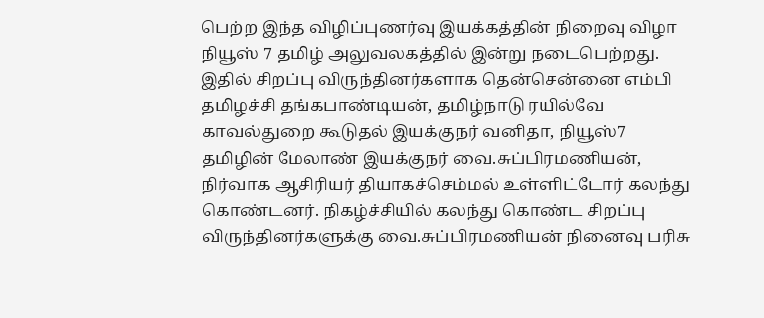பெற்ற இந்த விழிப்புணர்வு இயக்கத்தின் நிறைவு விழா நியூஸ் 7 தமிழ் அலுவலகத்தில் இன்று நடைபெற்றது. இதில் சிறப்பு விருந்தினர்களாக தென்சென்னை எம்பி தமிழச்சி தங்கபாண்டியன், தமிழ்நாடு ரயில்வே காவல்துறை கூடுதல் இயக்குநர் வனிதா, நியூஸ்7 தமிழின் மேலாண் இயக்குநர் வை.சுப்பிரமணியன், நிர்வாக ஆசிரியர் தியாகச்செம்மல் உள்ளிட்டோர் கலந்து கொண்டனர். நிகழ்ச்சியில் கலந்து கொண்ட சிறப்பு விருந்தினர்களுக்கு வை.சுப்பிரமணியன் நினைவு பரிசு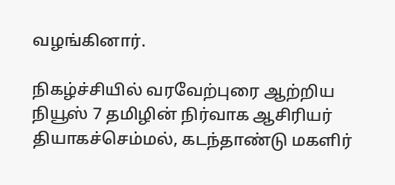வழங்கினார்.

நிகழ்ச்சியில் வரவேற்புரை ஆற்றிய நியூஸ் 7 தமிழின் நிர்வாக ஆசிரியர் தியாகச்செம்மல், கடந்தாண்டு மகளிர்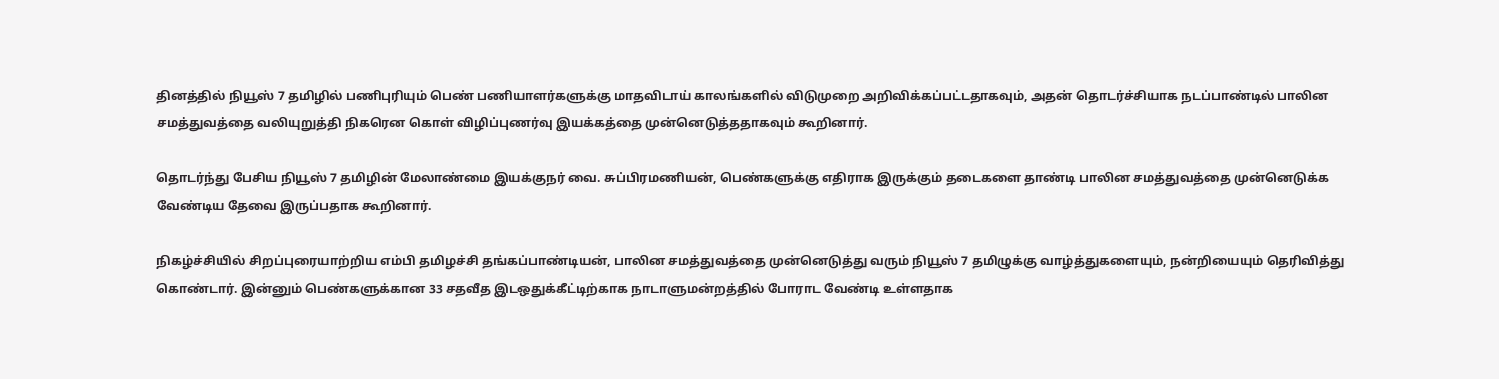தினத்தில் நியூஸ் 7 தமிழில் பணிபுரியும் பெண் பணியாளர்களுக்கு மாதவிடாய் காலங்களில் விடுமுறை அறிவிக்கப்பட்டதாகவும், அதன் தொடர்ச்சியாக நடப்பாண்டில் பாலின சமத்துவத்தை வலியுறுத்தி நிகரென கொள் விழிப்புணர்வு இயக்கத்தை முன்னெடுத்ததாகவும் கூறினார்.

தொடர்ந்து பேசிய நியூஸ் 7 தமிழின் மேலாண்மை இயக்குநர் வை. சுப்பிரமணியன், பெண்களுக்கு எதிராக இருக்கும் தடைகளை தாண்டி பாலின சமத்துவத்தை முன்னெடுக்க வேண்டிய தேவை இருப்பதாக கூறினார்.

நிகழ்ச்சியில் சிறப்புரையாற்றிய எம்பி தமிழச்சி தங்கப்பாண்டியன், பாலின சமத்துவத்தை முன்னெடுத்து வரும் நியூஸ் 7 தமிழுக்கு வாழ்த்துகளையும், நன்றியையும் தெரிவித்து கொண்டார். இன்னும் பெண்களுக்கான 33 சதவீத இடஒதுக்கீட்டிற்காக நாடாளுமன்றத்தில் போராட வேண்டி உள்ளதாக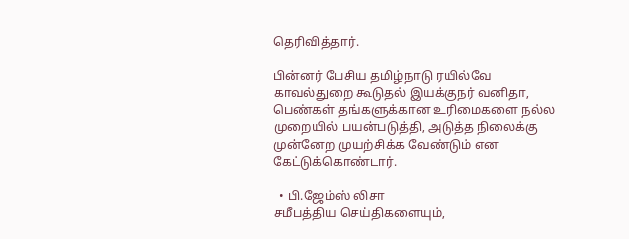தெரிவித்தார்.

பின்னர் பேசிய தமிழ்நாடு ரயில்வே காவல்துறை கூடுதல் இயக்குநர் வனிதா, பெண்கள் தங்களுக்கான உரிமைகளை நல்ல முறையில் பயன்படுத்தி, அடுத்த நிலைக்கு முன்னேற முயற்சிக்க வேண்டும் என கேட்டுக்கொண்டார்.

  • பி.ஜேம்ஸ் லிசா
சமீபத்திய செய்திகளையும்,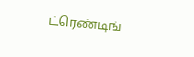ட்ரெண்டிங்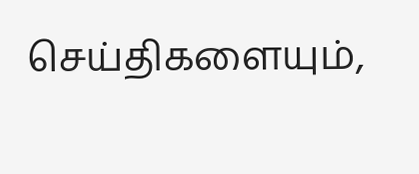செய்திகளையும்,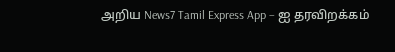அறிய News7 Tamil Express App – ஐ தரவிறக்கம்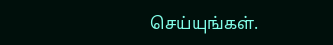செய்யுங்கள்.